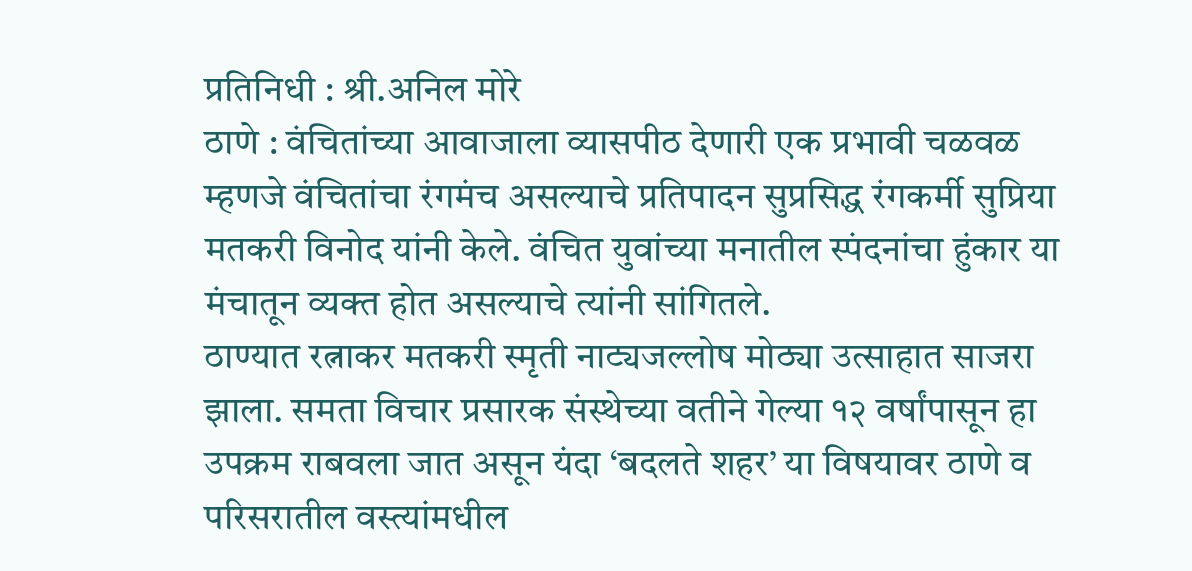प्रतिनिधी : श्री.अनिल मोरे
ठाणे : वंचितांच्या आवाजाला व्यासपीठ देणारी एक प्रभावी चळवळ म्हणजे वंचितांचा रंगमंच असल्याचे प्रतिपादन सुप्रसिद्ध रंगकर्मी सुप्रिया मतकरी विनोद यांनी केले. वंचित युवांच्या मनातील स्पंदनांचा हुंकार या मंचातून व्यक्त होत असल्याचे त्यांनी सांगितले.
ठाण्यात रत्नाकर मतकरी स्मृती नाट्यजल्लोष मोठ्या उत्साहात साजरा झाला. समता विचार प्रसारक संस्थेच्या वतीने गेल्या १२ वर्षांपासून हा उपक्रम राबवला जात असून यंदा ‘बदलते शहर’ या विषयावर ठाणे व परिसरातील वस्त्यांमधील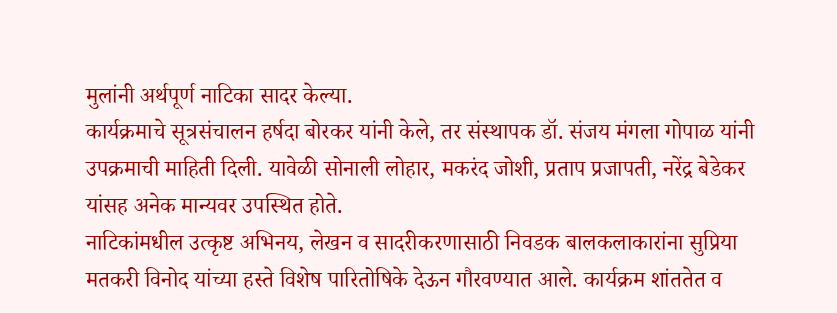मुलांनी अर्थपूर्ण नाटिका सादर केल्या.
कार्यक्रमाचे सूत्रसंचालन हर्षदा बोरकर यांनी केले, तर संस्थापक डॉ. संजय मंगला गोपाळ यांनी उपक्रमाची माहिती दिली. यावेळी सोनाली लोहार, मकरंद जोशी, प्रताप प्रजापती, नरेंद्र बेडेकर यांसह अनेक मान्यवर उपस्थित होते.
नाटिकांमधील उत्कृष्ट अभिनय, लेखन व सादरीकरणासाठी निवडक बालकलाकारांना सुप्रिया मतकरी विनोद यांच्या हस्ते विशेष पारितोषिके देऊन गौरवण्यात आले. कार्यक्रम शांततेत व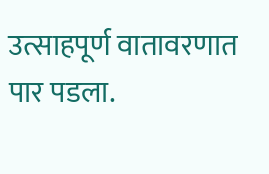उत्साहपूर्ण वातावरणात पार पडला.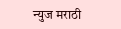न्युज मराठी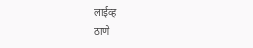लाईव्ह
ठाणे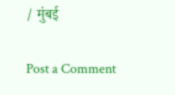/ मुंबई

Post a Comment